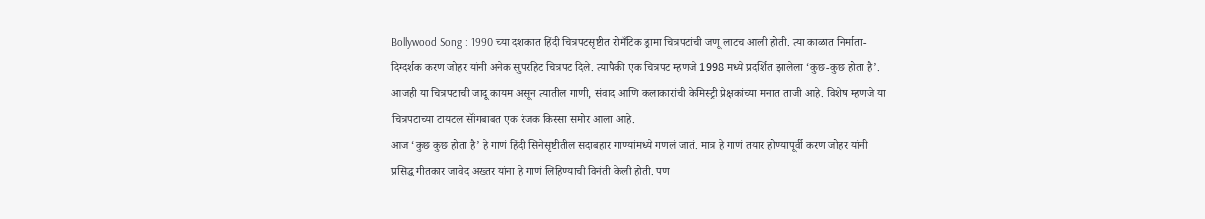Bollywood Song : 1990 च्या दशकात हिंदी चित्रपटसृष्टीत रोमँटिक ड्रामा चित्रपटांची जणू लाटच आली होती. त्या काळात निर्माता-दिग्दर्शक करण जोहर यांनी अनेक सुपरहिट चित्रपट दिले. त्यापैकी एक चित्रपट म्हणजे 1998 मध्ये प्रदर्शित झालेला ‘कुछ-कुछ होता है’. आजही या चित्रपटाची जादू कायम असून त्यातील गाणी, संवाद आणि कलाकारांची केमिस्ट्री प्रेक्षकांच्या मनात ताजी आहे. विशेष म्हणजे या चित्रपटाच्या टायटल सॉंगबाबत एक रंजक किस्सा समोर आला आहे.
आज ‘कुछ कुछ होता है’ हे गाणं हिंदी सिनेसृष्टीतील सदाबहार गाण्यांमध्ये गणलं जातं. मात्र हे गाणं तयार होण्यापूर्वी करण जोहर यांनी प्रसिद्ध गीतकार जावेद अख्तर यांना हे गाणं लिहिण्याची विनंती केली होती. पण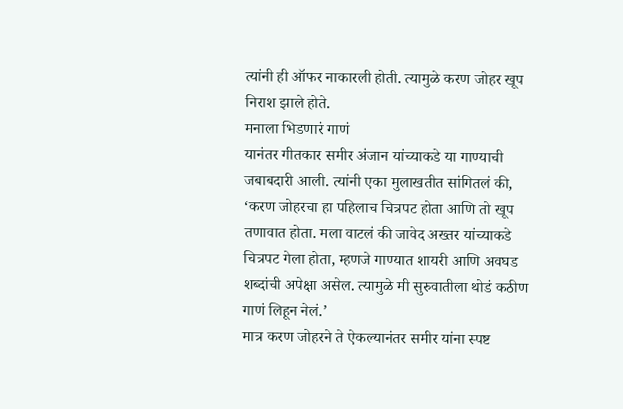त्यांनी ही ऑफर नाकारली होती. त्यामुळे करण जोहर खूप निराश झाले होते.
मनाला भिडणारं गाणं
यानंतर गीतकार समीर अंजान यांच्याकडे या गाण्याची जबाबदारी आली. त्यांनी एका मुलाखतीत सांगितलं की, ‘करण जोहरचा हा पहिलाच चित्रपट होता आणि तो खूप तणावात होता. मला वाटलं की जावेद अख्तर यांच्याकडे चित्रपट गेला होता, म्हणजे गाण्यात शायरी आणि अवघड शब्दांची अपेक्षा असेल. त्यामुळे मी सुरुवातीला थोडं कठीण गाणं लिहून नेलं.’
मात्र करण जोहरने ते ऐकल्यानंतर समीर यांना स्पष्ट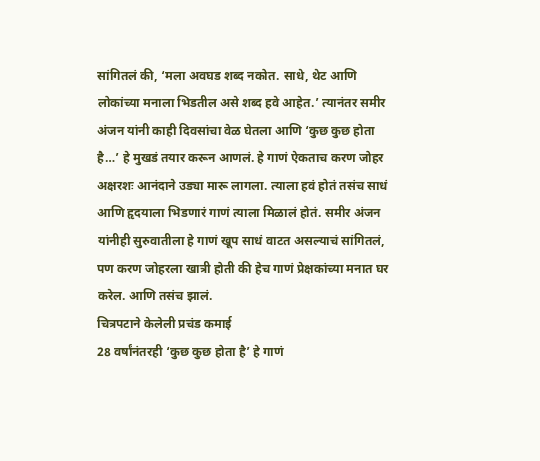सांगितलं की, ‘मला अवघड शब्द नकोत. साधे, थेट आणि लोकांच्या मनाला भिडतील असे शब्द हवे आहेत.’ त्यानंतर समीर अंजन यांनी काही दिवसांचा वेळ घेतला आणि ‘कुछ कुछ होता है…’ हे मुखडं तयार करून आणलं. हे गाणं ऐकताच करण जोहर अक्षरशः आनंदाने उड्या मारू लागला. त्याला हवं होतं तसंच साधं आणि हृदयाला भिडणारं गाणं त्याला मिळालं होतं. समीर अंजन यांनीही सुरुवातीला हे गाणं खूप साधं वाटत असल्याचं सांगितलं, पण करण जोहरला खात्री होती की हेच गाणं प्रेक्षकांच्या मनात घर करेल. आणि तसंच झालं.
चित्रपटाने केलेली प्रचंड कमाई
28 वर्षांनंतरही ‘कुछ कुछ होता है’ हे गाणं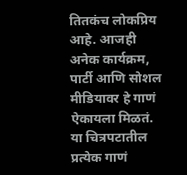तितकंच लोकप्रिय आहे. आजही अनेक कार्यक्रम, पार्टी आणि सोशल मीडियावर हे गाणं ऐकायला मिळतं. या चित्रपटातील प्रत्येक गाणं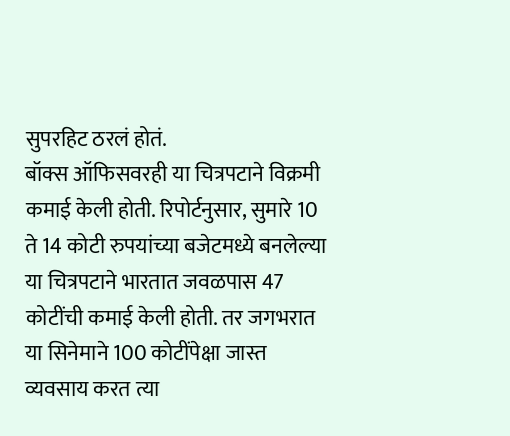सुपरहिट ठरलं होतं.
बॉक्स ऑफिसवरही या चित्रपटाने विक्रमी कमाई केली होती. रिपोर्टनुसार, सुमारे 10 ते 14 कोटी रुपयांच्या बजेटमध्ये बनलेल्या या चित्रपटाने भारतात जवळपास 47 कोटींची कमाई केली होती. तर जगभरात या सिनेमाने 100 कोटींपेक्षा जास्त व्यवसाय करत त्या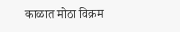काळात मोठा विक्रम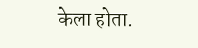केला होता.